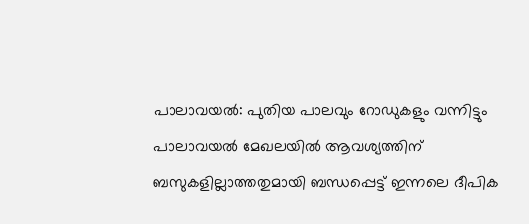പാലാവയൽ: പുതിയ പാലവും റോഡുകളും വന്നിട്ടും പാലാവയൽ മേഖലയിൽ ആവശ്യത്തിന് ബസുകളില്ലാത്തതുമായി ബന്ധപ്പെട്ട് ഇന്നലെ ദീപിക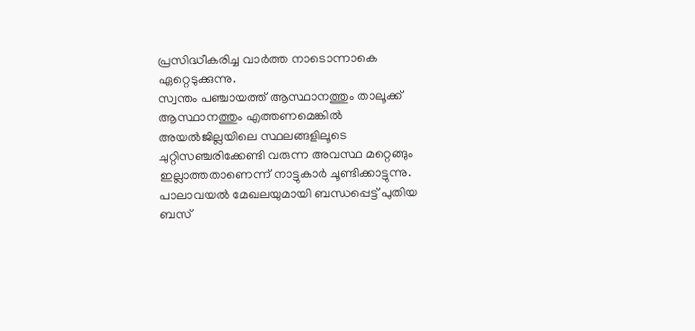പ്രസിദ്ധീകരിച്ച വാർത്ത നാടൊന്നാകെ ഏറ്റെടുക്കുന്നു.
സ്വന്തം പഞ്ചായത്ത് ആസ്ഥാനത്തും താലൂക്ക് ആസ്ഥാനത്തും എത്തണമെങ്കിൽ അയൽജില്ലയിലെ സ്ഥലങ്ങളിലൂടെ ചുറ്റിസഞ്ചരിക്കേണ്ടി വരുന്ന അവസ്ഥ മറ്റെങ്ങും ഇല്ലാത്തതാണെന്ന് നാട്ടുകാർ ചൂണ്ടിക്കാട്ടുന്നു.
പാലാവയൽ മേഖലയുമായി ബന്ധപ്പെട്ട് പുതിയ ബസ്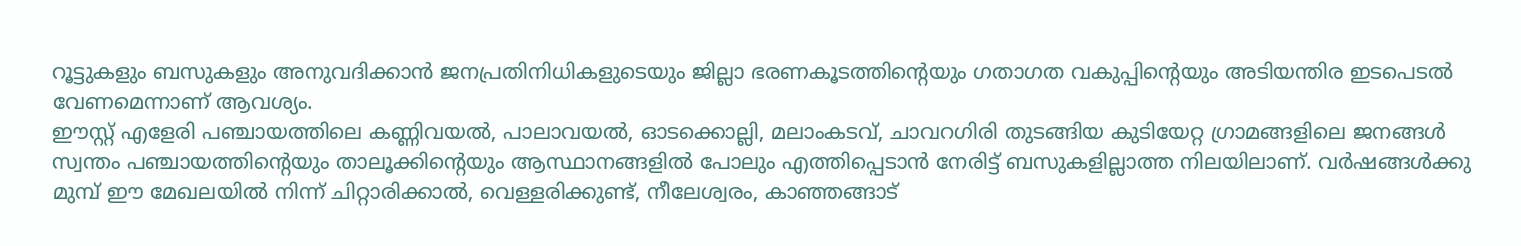റൂട്ടുകളും ബസുകളും അനുവദിക്കാൻ ജനപ്രതിനിധികളുടെയും ജില്ലാ ഭരണകൂടത്തിന്റെയും ഗതാഗത വകുപ്പിന്റെയും അടിയന്തിര ഇടപെടൽ വേണമെന്നാണ് ആവശ്യം.
ഈസ്റ്റ് എളേരി പഞ്ചായത്തിലെ കണ്ണിവയൽ, പാലാവയൽ, ഓടക്കൊല്ലി, മലാംകടവ്, ചാവറഗിരി തുടങ്ങിയ കുടിയേറ്റ ഗ്രാമങ്ങളിലെ ജനങ്ങൾ സ്വന്തം പഞ്ചായത്തിന്റെയും താലൂക്കിന്റെയും ആസ്ഥാനങ്ങളിൽ പോലും എത്തിപ്പെടാൻ നേരിട്ട് ബസുകളില്ലാത്ത നിലയിലാണ്. വർഷങ്ങൾക്കു മുമ്പ് ഈ മേഖലയിൽ നിന്ന് ചിറ്റാരിക്കാൽ, വെള്ളരിക്കുണ്ട്, നീലേശ്വരം, കാഞ്ഞങ്ങാട്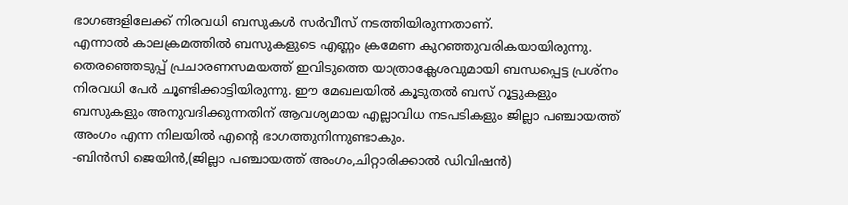ഭാഗങ്ങളിലേക്ക് നിരവധി ബസുകൾ സർവീസ് നടത്തിയിരുന്നതാണ്.
എന്നാൽ കാലക്രമത്തിൽ ബസുകളുടെ എണ്ണം ക്രമേണ കുറഞ്ഞുവരികയായിരുന്നു. തെരഞ്ഞെടുപ്പ് പ്രചാരണസമയത്ത് ഇവിടുത്തെ യാത്രാക്ലേശവുമായി ബന്ധപ്പെട്ട പ്രശ്നം നിരവധി പേർ ചൂണ്ടിക്കാട്ടിയിരുന്നു. ഈ മേഖലയിൽ കൂടുതൽ ബസ് റൂട്ടുകളും ബസുകളും അനുവദിക്കുന്നതിന് ആവശ്യമായ എല്ലാവിധ നടപടികളും ജില്ലാ പഞ്ചായത്ത് അംഗം എന്ന നിലയിൽ എന്റെ ഭാഗത്തുനിന്നുണ്ടാകും.
-ബിൻസി ജെയിൻ,(ജില്ലാ പഞ്ചായത്ത് അംഗം,ചിറ്റാരിക്കാൽ ഡിവിഷൻ)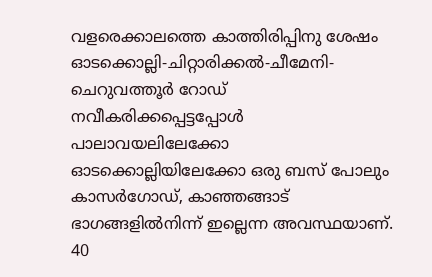വളരെക്കാലത്തെ കാത്തിരിപ്പിനു ശേഷം ഓടക്കൊല്ലി-ചിറ്റാരിക്കൽ-ചീമേനി-ചെറുവത്തൂർ റോഡ് നവീകരിക്കപ്പെട്ടപ്പോൾ പാലാവയലിലേക്കോ ഓടക്കൊല്ലിയിലേക്കോ ഒരു ബസ് പോലും കാസർഗോഡ്, കാഞ്ഞങ്ങാട് ഭാഗങ്ങളിൽനിന്ന് ഇല്ലെന്ന അവസ്ഥയാണ്. 40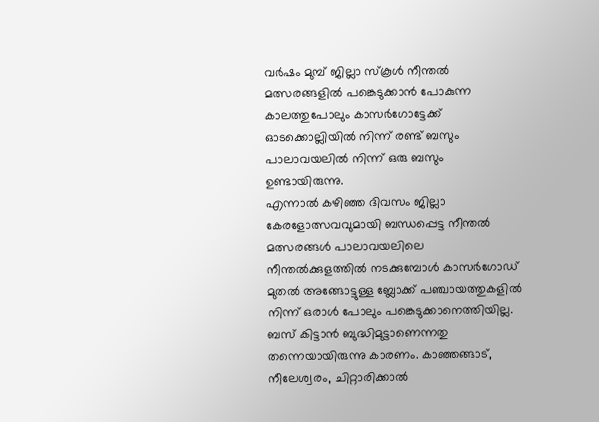വർഷം മുമ്പ് ജില്ലാ സ്കൂൾ നീന്തൽ മത്സരങ്ങളിൽ പങ്കെടുക്കാൻ പോകുന്ന കാലത്തുപോലും കാസർഗോട്ടേക്ക് ഓടക്കൊല്ലിയിൽ നിന്ന് രണ്ട് ബസും പാലാവയലിൽ നിന്ന് ഒരു ബസും ഉണ്ടായിരുന്നു.
എന്നാൽ കഴിഞ്ഞ ദിവസം ജില്ലാ കേരളോത്സവവുമായി ബന്ധപ്പെട്ട നീന്തൽ മത്സരങ്ങൾ പാലാവയലിലെ നീന്തൽക്കുളത്തിൽ നടക്കുമ്പോൾ കാസർഗോഡ് മുതൽ അങ്ങോട്ടുള്ള ബ്ലോക്ക് പഞ്ചായത്തുകളിൽ നിന്ന് ഒരാൾ പോലും പങ്കെടുക്കാനെത്തിയില്ല. ബസ് കിട്ടാൻ ബുദ്ധിമുട്ടാണെന്നതു തന്നെയായിരുന്നു കാരണം. കാഞ്ഞങ്ങാട്, നീലേശ്വരം, ചിറ്റാരിക്കാൽ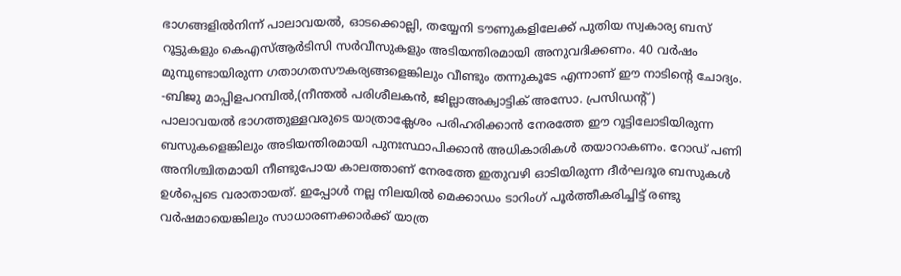ഭാഗങ്ങളിൽനിന്ന് പാലാവയൽ, ഓടക്കൊല്ലി, തയ്യേനി ടൗണുകളിലേക്ക് പുതിയ സ്വകാര്യ ബസ് റൂട്ടുകളും കെഎസ്ആർടിസി സർവീസുകളും അടിയന്തിരമായി അനുവദിക്കണം. 40 വർഷം മുമ്പുണ്ടായിരുന്ന ഗതാഗതസൗകര്യങ്ങളെങ്കിലും വീണ്ടും തന്നുകൂടേ എന്നാണ് ഈ നാടിന്റെ ചോദ്യം.
-ബിജു മാപ്പിളപറമ്പിൽ,(നീന്തൽ പരിശീലകൻ, ജില്ലാഅക്വാട്ടിക് അസോ. പ്രസിഡന്റ്)
പാലാവയൽ ഭാഗത്തുള്ളവരുടെ യാത്രാക്ലേശം പരിഹരിക്കാൻ നേരത്തേ ഈ റൂട്ടിലോടിയിരുന്ന ബസുകളെങ്കിലും അടിയന്തിരമായി പുനഃസ്ഥാപിക്കാൻ അധികാരികൾ തയാറാകണം. റോഡ് പണി അനിശ്ചിതമായി നീണ്ടുപോയ കാലത്താണ് നേരത്തേ ഇതുവഴി ഓടിയിരുന്ന ദീർഘദൂര ബസുകൾ ഉൾപ്പെടെ വരാതായത്. ഇപ്പോൾ നല്ല നിലയിൽ മെക്കാഡം ടാറിംഗ് പൂർത്തീകരിച്ചിട്ട് രണ്ടു വർഷമായെങ്കിലും സാധാരണക്കാർക്ക് യാത്ര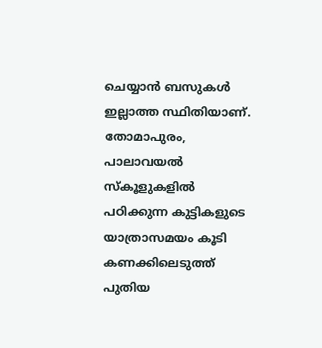ചെയ്യാൻ ബസുകൾ ഇല്ലാത്ത സ്ഥിതിയാണ്. തോമാപുരം, പാലാവയൽ സ്കൂളുകളിൽ പഠിക്കുന്ന കുട്ടികളുടെ യാത്രാസമയം കൂടി കണക്കിലെടുത്ത് പുതിയ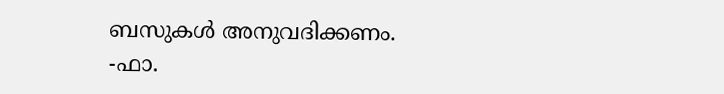ബസുകൾ അനുവദിക്കണം.
-ഫാ.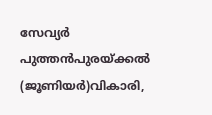സേവ്യർ പുത്തൻപുരയ്ക്കൽ (ജൂണിയർ)വികാരി,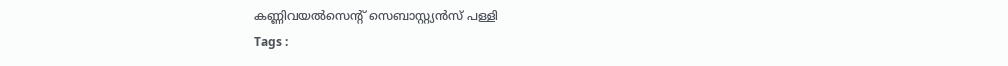കണ്ണിവയൽസെന്റ് സെബാസ്റ്റ്യൻസ് പള്ളി
Tags :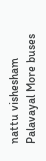nattu vishesham Palavayal More buses